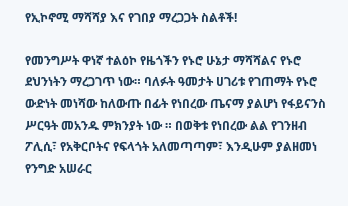የኢኮኖሚ ማሻሻያ እና የገበያ ማረጋጋት ስልቶች!

የመንግሥት ዋነኛ ተልዕኮ የዜጎችን የኑሮ ሁኔታ ማሻሻልና የኑሮ ደህንነትን ማረጋገጥ ነው። ባለፉት ዓመታት ሀገሪቱ የገጠማት የኑሮ ውድነት መነሻው ከለውጡ በፊት የነበረው ጤናማ ያልሆነ የፋይናንስ ሥርዓት መአንዱ ምክንያት ነው ። በወቅቱ የነበረው ልል የገንዘብ ፖሊሲ፣ የአቅርቦትና የፍላጎት አለመጣጣም፣ እንዲሁም ያልዘመነ የንግድ አሠራር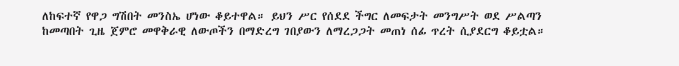ለከፍተኛ የዋጋ ግሽበት መንስኤ ሆነው ቆይተዋል። ይህን ሥር የሰደደ ችግር ለመፍታት መንግሥት ወደ ሥልጣን ከመጣበት ጊዜ ጀምሮ መዋቅራዊ ለውጦችን በማድረግ ገበያውን ለማረጋጋት መጠነ ሰፊ ጥረት ሲያደርግ ቆይቷል።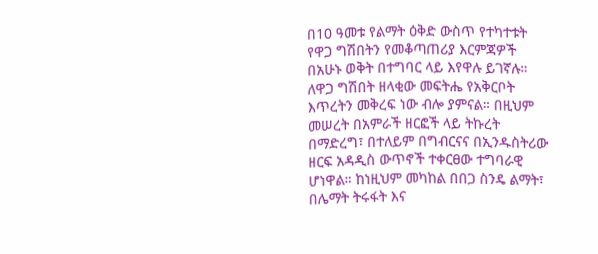በ10 ዓመቱ የልማት ዕቅድ ውስጥ የተካተቱት የዋጋ ግሽበትን የመቆጣጠሪያ እርምጃዎች በአሁኑ ወቅት በተግባር ላይ እየዋሉ ይገኛሉ። ለዋጋ ግሽበት ዘላቂው መፍትሔ የአቅርቦት እጥረትን መቅረፍ ነው ብሎ ያምናል። በዚህም መሠረት በአምራች ዘርፎች ላይ ትኩረት በማድረግ፣ በተለይም በግብርናና በኢንዱስትሪው ዘርፍ አዳዲስ ውጥኖች ተቀርፀው ተግባራዊ ሆነዋል። ከነዚህም መካከል በበጋ ስንዴ ልማት፣ በሌማት ትሩፋት እና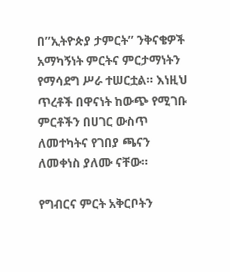በ’’ኢትዮጵያ ታምርት’’ ንቅናቄዎች አማካኝነት ምርትና ምርታማነትን የማሳደግ ሥራ ተሠርቷል። እነዚህ ጥረቶች በዋናነት ከውጭ የሚገቡ ምርቶችን በሀገር ውስጥ ለመተካትና የገበያ ጫናን ለመቀነስ ያለሙ ናቸው።

የግብርና ምርት አቅርቦትን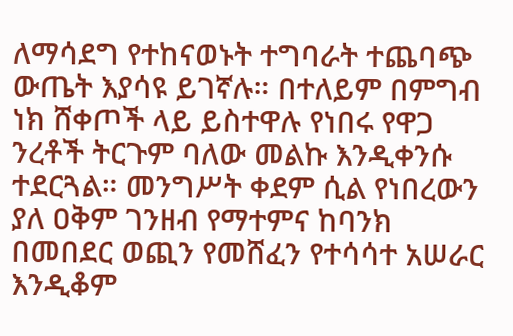ለማሳደግ የተከናወኑት ተግባራት ተጨባጭ ውጤት እያሳዩ ይገኛሉ። በተለይም በምግብ ነክ ሸቀጦች ላይ ይስተዋሉ የነበሩ የዋጋ ንረቶች ትርጉም ባለው መልኩ እንዲቀንሱ ተደርጓል። መንግሥት ቀደም ሲል የነበረውን ያለ ዐቅም ገንዘብ የማተምና ከባንክ በመበደር ወጪን የመሸፈን የተሳሳተ አሠራር እንዲቆም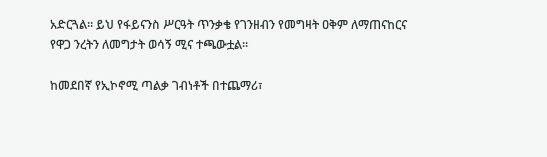አድርጓል። ይህ የፋይናንስ ሥርዓት ጥንቃቄ የገንዘብን የመግዛት ዐቅም ለማጠናከርና የዋጋ ንረትን ለመግታት ወሳኝ ሚና ተጫውቷል።

ከመደበኛ የኢኮኖሚ ጣልቃ ገብነቶች በተጨማሪ፣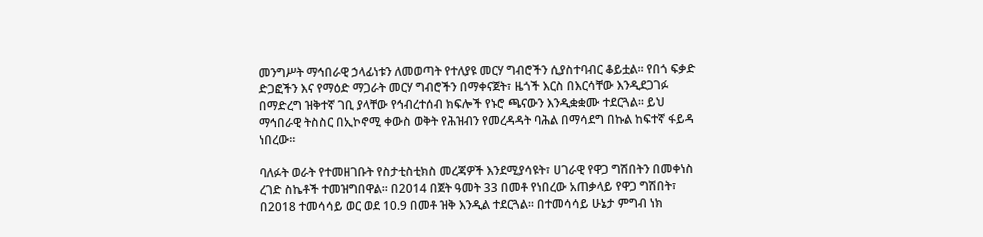መንግሥት ማኅበራዊ ኃላፊነቱን ለመወጣት የተለያዩ መርሃ ግብሮችን ሲያስተባብር ቆይቷል። የበጎ ፍቃድ ድጋፎችን እና የማዕድ ማጋራት መርሃ ግብሮችን በማቀናጀት፣ ዜጎች እርስ በእርሳቸው እንዲደጋገፉ በማድረግ ዝቅተኛ ገቢ ያላቸው የኅብረተሰብ ክፍሎች የኑሮ ጫናውን እንዲቋቋሙ ተደርጓል። ይህ ማኅበራዊ ትስስር በኢኮኖሚ ቀውስ ወቅት የሕዝብን የመረዳዳት ባሕል በማሳደግ በኩል ከፍተኛ ፋይዳ ነበረው።

ባለፉት ወራት የተመዘገቡት የስታቲስቲክስ መረጃዎች እንደሚያሳዩት፣ ሀገራዊ የዋጋ ግሽበትን በመቀነስ ረገድ ስኬቶች ተመዝግበዋል። በ2014 በጀት ዓመት 33 በመቶ የነበረው አጠቃላይ የዋጋ ግሽበት፣ በ2018 ተመሳሳይ ወር ወደ 10.9 በመቶ ዝቅ እንዲል ተደርጓል። በተመሳሳይ ሁኔታ ምግብ ነክ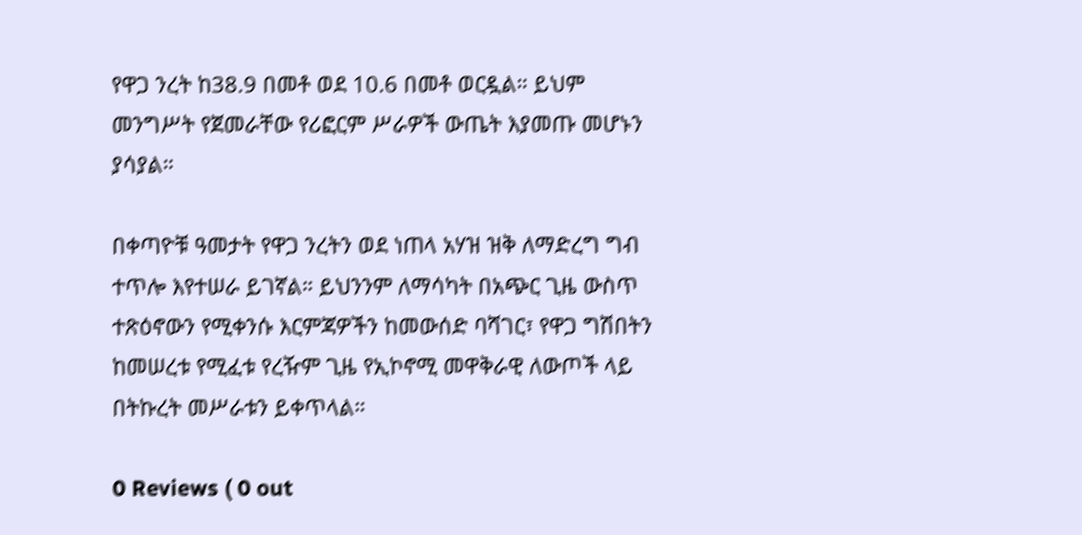የዋጋ ንረት ከ38.9 በመቶ ወደ 10.6 በመቶ ወርዷል። ይህም መንግሥት የጀመራቸው የሪፎርም ሥራዎች ውጤት እያመጡ መሆኑን ያሳያል።

በቀጣዮቹ ዓመታት የዋጋ ንረትን ወደ ነጠላ አሃዝ ዝቅ ለማድረግ ግብ ተጥሎ እየተሠራ ይገኛል። ይህንንም ለማሳካት በአጭር ጊዜ ውስጥ ተጽዕኖውን የሚቀንሱ እርምጃዎችን ከመውሰድ ባሻገር፣ የዋጋ ግሽበትን ከመሠረቱ የሚፈቱ የረዥም ጊዜ የኢኮኖሚ መዋቅራዊ ለውጦች ላይ በትኩረት መሥራቱን ይቀጥላል።

0 Reviews ( 0 out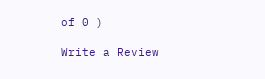of 0 )

Write a Review